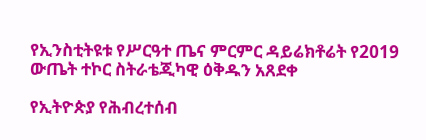የኢንስቲትዩቱ የሥርዓተ ጤና ምርምር ዳይሬክቶሬት የ2019 ውጤት ተኮር ስትራቴጂካዊ ዕቅዱን አጸደቀ

የኢትዮጵያ የሕብረተሰብ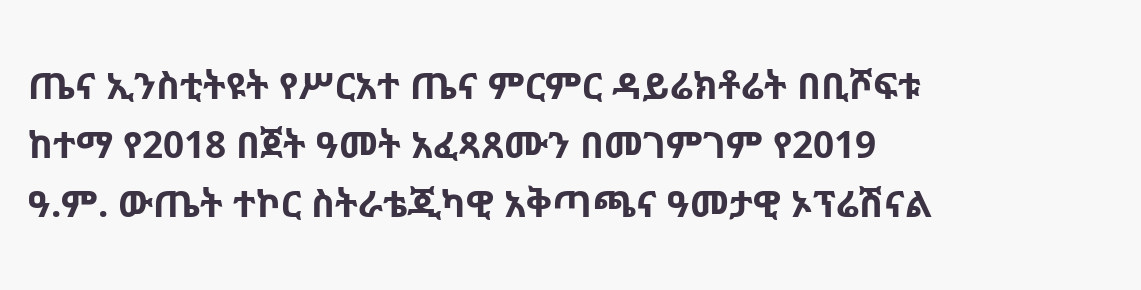ጤና ኢንስቲትዩት የሥርአተ ጤና ምርምር ዳይሬክቶሬት በቢሾፍቱ ከተማ የ2018 በጀት ዓመት አፈጻጸሙን በመገምገም የ2019 ዓ.ም. ውጤት ተኮር ስትራቴጂካዊ አቅጣጫና ዓመታዊ ኦፕሬሽናል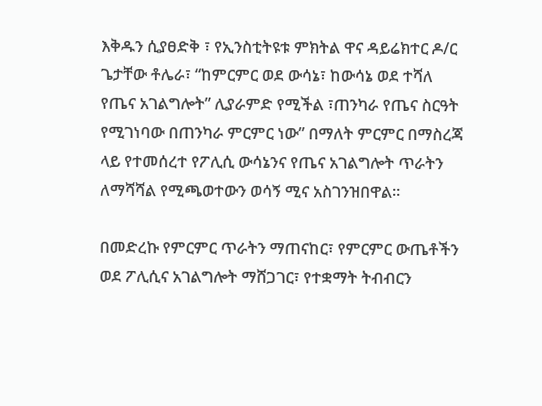እቅዱን ሲያፀድቅ ፣ የኢንስቲትዩቱ ምክትል ዋና ዳይሬክተር ዶ/ር ጌታቸው ቶሌራ፣ “ከምርምር ወደ ውሳኔ፣ ከውሳኔ ወደ ተሻለ የጤና አገልግሎት” ሊያራምድ የሚችል ፣ጠንካራ የጤና ስርዓት የሚገነባው በጠንካራ ምርምር ነው” በማለት ምርምር በማስረጃ ላይ የተመሰረተ የፖሊሲ ውሳኔንና የጤና አገልግሎት ጥራትን ለማሻሻል የሚጫወተውን ወሳኝ ሚና አስገንዝበዋል።

በመድረኩ የምርምር ጥራትን ማጠናከር፣ የምርምር ውጤቶችን ወደ ፖሊሲና አገልግሎት ማሸጋገር፣ የተቋማት ትብብርን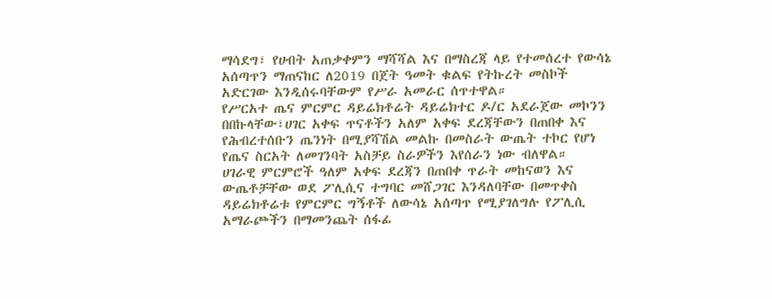ማሳደግ፣ የሀብት አጠቃቀምን ማሻሻል እና በማስረጃ ላይ የተመሰረተ የውሳኔ አሰጣጥን ማጠናከር ለ2019 በጀት ዓመት ቁልፍ የትኩረት መስኮች አድርገው እንዲሰሩባቸውም የሥራ አመራር ሰጥተዋል።
የሥርአተ ጤና ምርምር ዳይሬክቶሬት ዳይሬክተር ዶ/ር አደራጀው መኮንን በበኩላቸው፣ሀገር አቀፍ ጥናቶችን አለም አቀፍ ደረጃቸውን በጠበቀ እና የሕብረተሰቡን ጤንነት በሚያሻሽል መልኩ በመስራት ውጤት ተኮር የሆነ የጤና ስርአት ለመገንባት አስቻይ ስራዎችን እየሰራን ነው ብለዋል።
ሀገራዊ ምርምሮች ዓለም አቀፍ ደረጃን በጠበቀ ጥራት መከናወን እና ውጤቶቻቸው ወደ ፖሊሲና ተግባር መሸጋገር እንዳለባቸው በመጥቀስ ዳይሬክቶሬቱ የምርምር ግኝቶች ለውሳኔ አሰጣጥ የሚያገለግሉ የፖሊሲ አማራጮችን በማመንጨት ሰፋፊ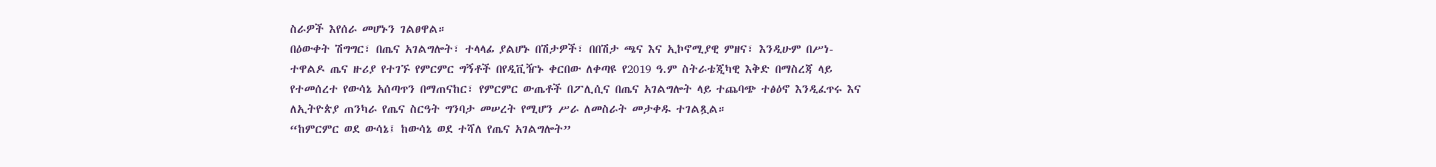ስራዎች እየሰራ መሆኑን ገልፀዋል።
በዕውቀት ሽግግር፣ በጤና አገልግሎት፣ ተላላፊ ያልሆኑ በሽታዎች፣ በበሽታ ጫና እና ኢኮኖሚያዊ ምዘና፣ እንዲሁም በሥነ-ተዋልዶ ጤና ዙሪያ የተገኙ የምርምር ግኝቶች በየዲቪዥኑ ቀርበው ለቀጣዩ የ2019 ዓ.ም ስትራቴጂካዊ እቅድ በማስረጃ ላይ የተመሰረተ የውሳኔ አሰጣጥን በማጠናከር፣ የምርምር ውጤቶች በፖሊሲና በጤና አገልግሎት ላይ ተጨባጭ ተፅዕኖ እንዲፈጥሩ እና ለኢትዮጵያ ጠንካራ የጤና ስርዓት ግንባታ መሠረት የሚሆን ሥራ ለመስራት መታቀዱ ተገልጿል።
“ከምርምር ወደ ውሳኔ፤ ከውሳኔ ወደ ተሻለ የጤና አገልግሎት”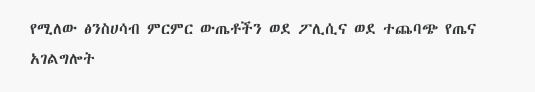የሚለው ፅንስሀሳብ ምርምር ውጤቶችን ወደ ፖሊሲና ወደ ተጨባጭ የጤና አገልግሎት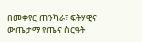በመቀየር ጠንካራ፣ ፍትሃዊና ውጤታማ የጤና ስርዓት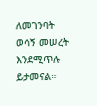ለመገንባት ወሳኝ መሠረት እንደሚጥሉ ይታመናል።